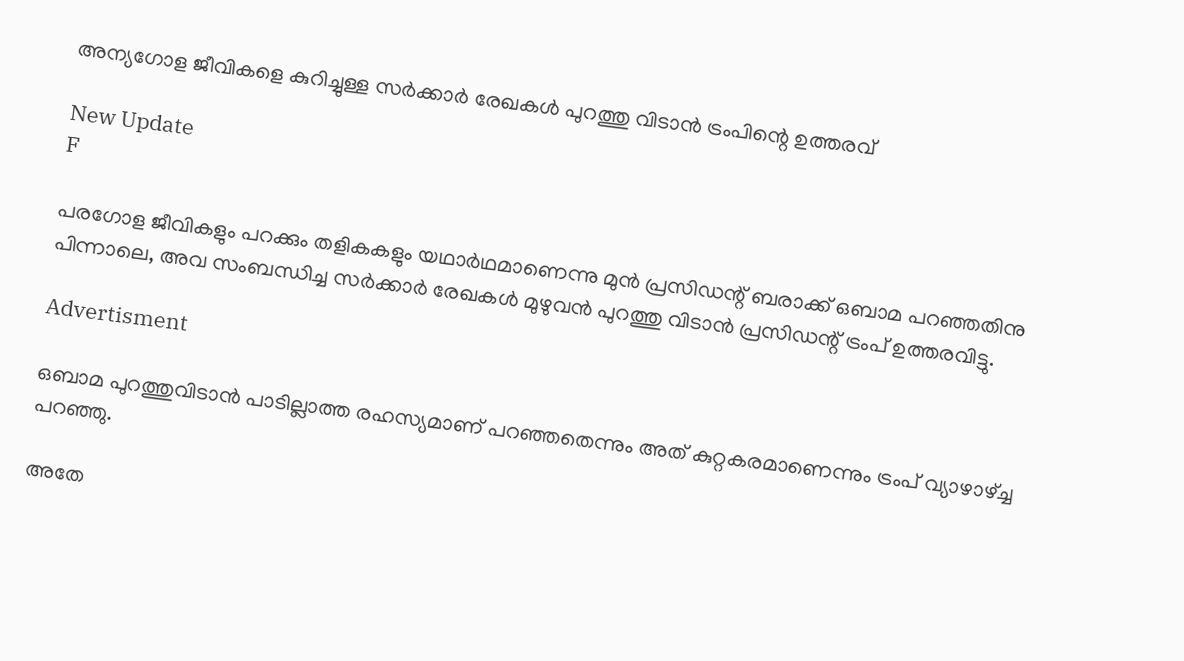അന്യഗോള ജീവികളെ കുറിച്ചുള്ള സർക്കാർ രേഖകൾ പുറത്തു വിടാൻ ട്രംപിന്റെ ഉത്തരവ്

New Update
F

പരഗോള ജീവികളും പറക്കും തളികകളും യഥാർഥമാണെന്നു മുൻ പ്രസിഡന്റ് ബരാക്ക് ഒബാമ പറഞ്ഞതിനു പിന്നാലെ, അവ സംബന്ധിച്ച സർക്കാർ രേഖകൾ മുഴുവൻ പുറത്തു വിടാൻ പ്രസിഡന്റ് ട്രംപ് ഉത്തരവിട്ടു.

Advertisment

ഒബാമ പുറത്തുവിടാൻ പാടില്ലാത്ത രഹസ്യമാണ് പറഞ്ഞതെന്നും അത് കുറ്റകരമാണെന്നും ട്രംപ് വ്യാഴാഴ്ച്ച പറഞ്ഞു.

അതേ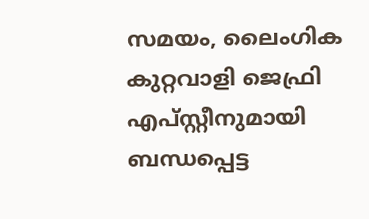സമയം, ലൈംഗിക കുറ്റവാളി ജെഫ്രി എപ്സ്റ്റീനുമായി ബന്ധപ്പെട്ട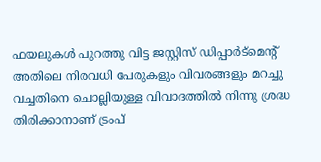ഫയലുകൾ പുറത്തു വിട്ട ജസ്റ്റിസ് ഡിപ്പാർട്മെന്റ് അതിലെ നിരവധി പേരുകളും വിവരങ്ങളും മറച്ചു വച്ചതിനെ ചൊല്ലിയുള്ള വിവാദത്തിൽ നിന്നു ശ്രദ്ധ തിരിക്കാനാണ് ട്രംപ്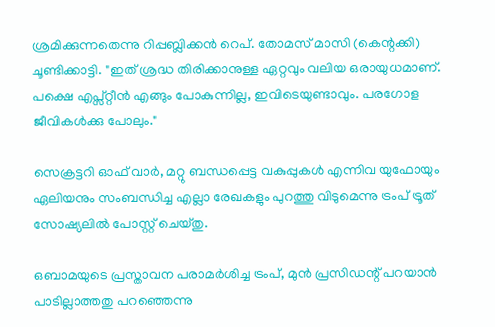ശ്രമിക്കുന്നതെന്നു റിപ്പബ്ലിക്കൻ റെപ്. തോമസ് മാസി (കെന്റക്കി) ചൂണ്ടിക്കാട്ടി. "ഇത് ശ്രദ്ധ തിരിക്കാനുള്ള ഏറ്റവും വലിയ ഒരായുധമാണ്. പക്ഷെ എപ്സ്റ്റീൻ എങ്ങും പോകുന്നില്ല, ഇവിടെയുണ്ടാവും. പരഗോള ജീവികൾക്കു പോലും."

സെക്രട്ടറി ഓഫ് വാർ, മറ്റു ബന്ധപ്പെട്ട വകുപ്പുകൾ എന്നിവ യുഫോയും ഏലിയനും സംബന്ധിച്ച എല്ലാ രേഖകളും പുറത്തു വിടുമെന്നു ട്രംപ് ട്രൂത് സോഷ്യലിൽ പോസ്റ്റ് ചെയ്തു.

ഒബാമയുടെ പ്രസ്താവന പരാമർശിച്ച ട്രംപ്, മുൻ പ്രസിഡന്റ് പറയാൻ പാടില്ലാത്തതു പറഞ്ഞെന്നു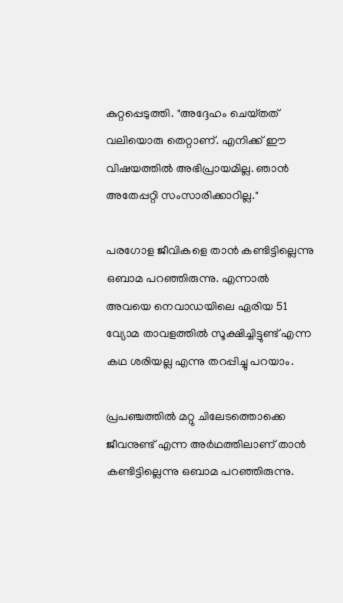കുറ്റപ്പെടുത്തി. "അദ്ദേഹം ചെയ്‌തത്‌ വലിയൊരു തെറ്റാണ്. എനിക്ക് ഈ വിഷയത്തിൽ അഭിപ്രായമില്ല. ഞാൻ അതേപ്പറ്റി സംസാരിക്കാറില്ല."

പരഗോള ജീവികളെ താൻ കണ്ടിട്ടില്ലെന്നു ഒബാമ പറഞ്ഞിരുന്നു. എന്നാൽ അവയെ നെവാഡയിലെ ഏരിയ 51 വ്യോമ താവളത്തിൽ സൂക്ഷിച്ചിട്ടുണ്ട് എന്ന കഥ ശരിയല്ല എന്നു തറപ്പിച്ചു പറയാം.

പ്രപഞ്ചത്തിൽ മറ്റു ചിലേടത്തൊക്കെ ജീവനുണ്ട് എന്ന അർഥത്തിലാണ് താൻ കണ്ടിട്ടില്ലെന്നു ഒബാമ പറഞ്ഞിരുന്നു.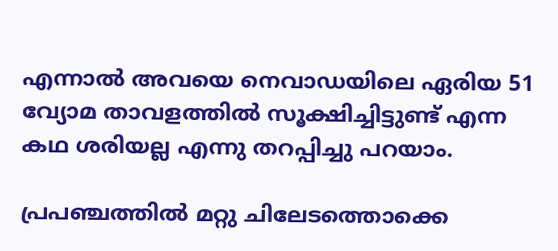എന്നാൽ അവയെ നെവാഡയിലെ ഏരിയ 51 വ്യോമ താവളത്തിൽ സൂക്ഷിച്ചിട്ടുണ്ട് എന്ന കഥ ശരിയല്ല എന്നു തറപ്പിച്ചു പറയാം.

പ്രപഞ്ചത്തിൽ മറ്റു ചിലേടത്തൊക്കെ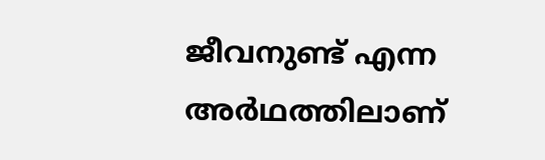ജീവനുണ്ട് എന്ന അർഥത്തിലാണ്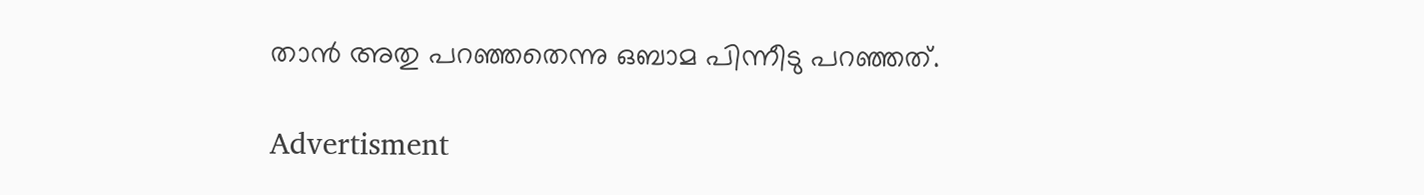താൻ അതു പറഞ്ഞതെന്നു ഒബാമ പിന്നീടു പറഞ്ഞത്.

Advertisment